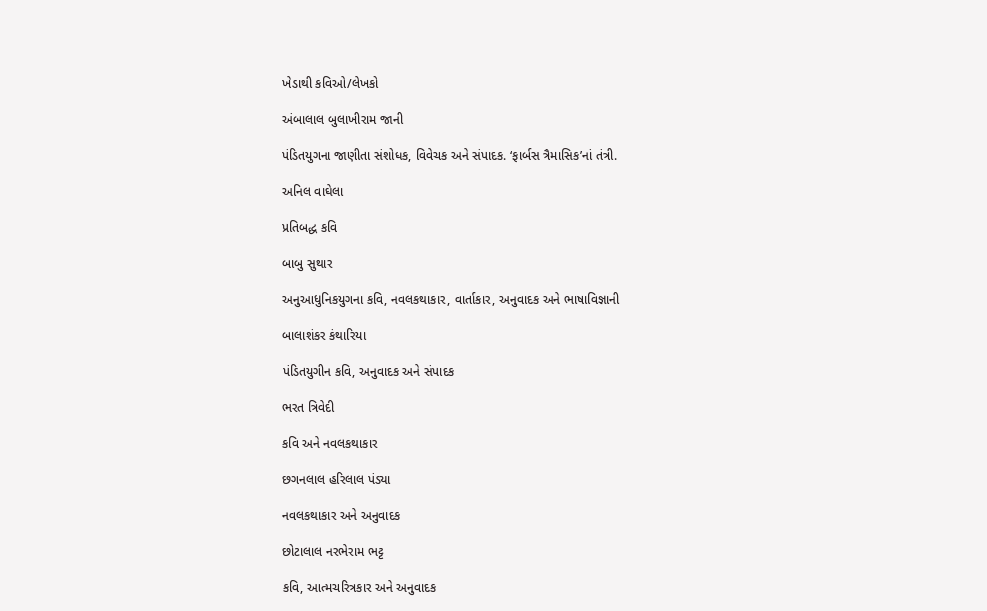ખેડાથી કવિઓ/લેખકો

અંબાલાલ બુલાખીરામ જાની

પંડિતયુગના જાણીતા સંશોધક, વિવેચક અને સંપાદક. ‘ફાર્બસ ત્રૈમાસિક’નાં તંત્રી.

અનિલ વાઘેલા

પ્રતિબદ્ધ કવિ

બાબુ સુથાર

અનુઆધુનિકયુગના કવિ, નવલકથાકાર, વાર્તાકાર, અનુવાદક અને ભાષાવિજ્ઞાની

બાલાશંકર કંથારિયા

પંડિતયુગીન કવિ, અનુવાદક અને સંપાદક

ભરત ત્રિવેદી

કવિ અને નવલકથાકાર

છગનલાલ હરિલાલ પંડ્યા

નવલકથાકાર અને અનુવાદક

છોટાલાલ નરભેરામ ભટ્ટ

કવિ, આત્મચરિત્રકાર અને અનુવાદક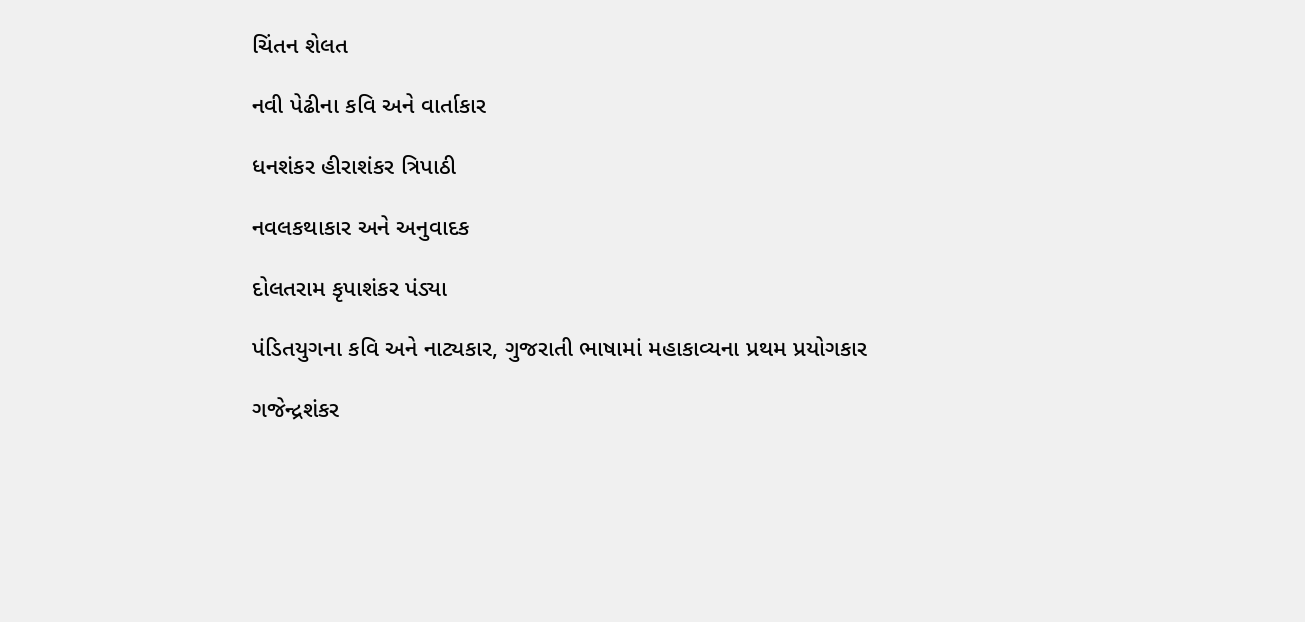ચિંતન શેલત

નવી પેઢીના કવિ અને વાર્તાકાર

ધનશંકર હીરાશંકર ત્રિપાઠી

નવલકથાકાર અને અનુવાદક

દોલતરામ કૃપાશંકર પંડ્યા

પંડિતયુગના કવિ અને નાટ્યકાર, ગુજરાતી ભાષામાં મહાકાવ્યના પ્રથમ પ્રયોગકાર

ગજેન્દ્રશંકર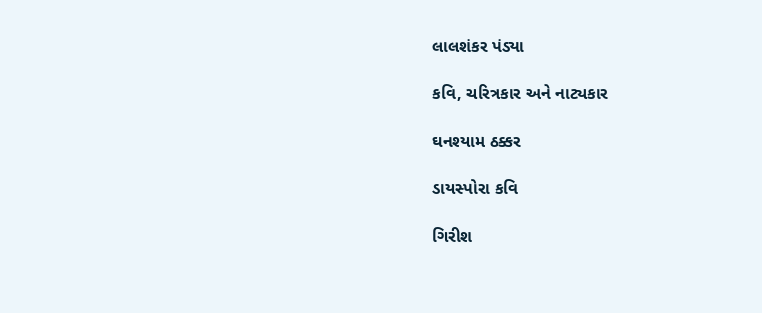લાલશંકર પંડ્યા

કવિ, ચરિત્રકાર અને નાટ્યકાર

ઘનશ્યામ ઠક્કર

ડાયસ્પોરા કવિ

ગિરીશ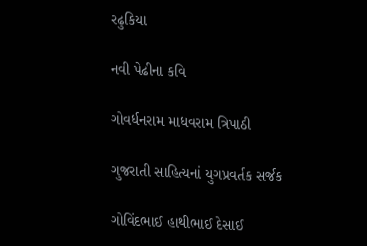રઢુકિયા

નવી પેઢીના કવિ

ગોવર્ધનરામ માધવરામ ત્રિપાઠી

ગુજરાતી સાહિત્યનાં યુગપ્રવર્તક સર્જક

ગોવિંદભાઈ હાથીભાઈ દેસાઈ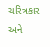ચરિત્રકાર અને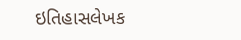ઇતિહાસલેખક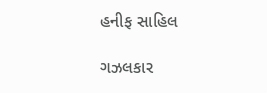હનીફ સાહિલ

ગઝલકાર